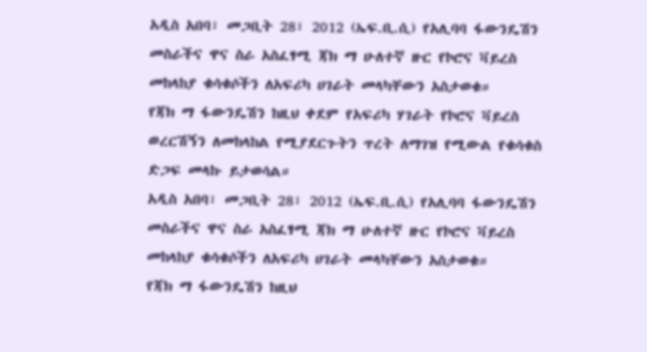አዲስ አበባ፣ መጋቢት 28፣ 2012 (ኤፍ.ቢ.ሲ) የአሊባባ ፋውንዴሽን መስራችና ዋና ስራ አስፈፃሚ ጃክ ማ ሁለተኛ ዙር የኮሮና ቫይረስ መከላከያ ቁሳቁሶችን ለአፍሪካ ሀገራት መላካቸውን አስታወቁ።
የጃክ ማ ፋውንዴሽን ከዚህ ቀደም የአፍሪካ ሃገራት የኮሮና ቫይረስ ወረርሽኝን ለመከላከል የሚያደርጉትን ጥረት ለማገዝ የሚውል የቁሳቁስ ድጋፍ መላኩ ይታወሳል።
አዲስ አበባ፣ መጋቢት 28፣ 2012 (ኤፍ.ቢ.ሲ) የአሊባባ ፋውንዴሽን መስራችና ዋና ስራ አስፈፃሚ ጃክ ማ ሁለተኛ ዙር የኮሮና ቫይረስ መከላከያ ቁሳቁሶችን ለአፍሪካ ሀገራት መላካቸውን አስታወቁ።
የጃክ ማ ፋውንዴሽን ከዚህ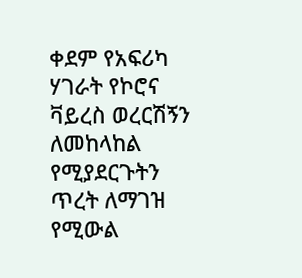ቀደም የአፍሪካ ሃገራት የኮሮና ቫይረስ ወረርሽኝን ለመከላከል የሚያደርጉትን ጥረት ለማገዝ የሚውል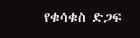የቁሳቁስ ድጋፍ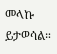መላኩ ይታወሳል።